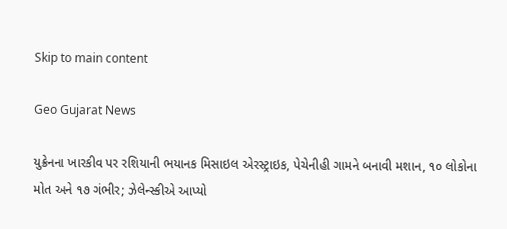Skip to main content

Geo Gujarat News

યુક્રેનના ખારકીવ પર રશિયાની ભયાનક મિસાઇલ એરસ્ટ્રાઇક, પેચેનીહી ગામને બનાવી મશાન, ૧૦ લોકોના મોત અને ૧૭ ગંભીર; ઝેલેન્સ્કીએ આપ્યો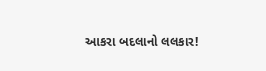આકરા બદલાનો લલકાર!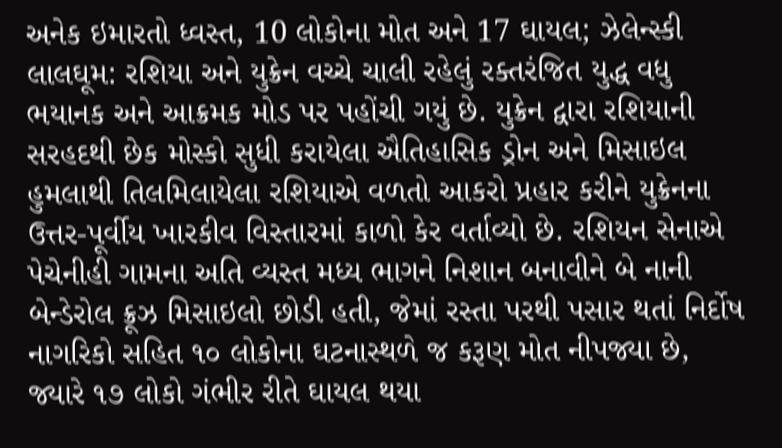અનેક ઇમારતો ધ્વસ્ત, 10 લોકોના મોત અને 17 ઘાયલ; ઝેલેન્સ્કી લાલઘૂમ: રશિયા અને યુક્રેન વચ્ચે ચાલી રહેલું રક્તરંજિત યુદ્ધ વધુ ભયાનક અને આક્રમક મોડ પર પહોંચી ગયું છે. યુક્રેન દ્વારા રશિયાની સરહદથી છેક મોસ્કો સુધી કરાયેલા ઐતિહાસિક ડ્રોન અને મિસાઇલ હુમલાથી તિલમિલાયેલા રશિયાએ વળતો આકરો પ્રહાર કરીને યુક્રેનના ઉત્તર-પૂર્વીય ખારકીવ વિસ્તારમાં કાળો કેર વર્તાવ્યો છે. રશિયન સેનાએ પેચેનીહી ગામના અતિ વ્યસ્ત મધ્ય ભાગને નિશાન બનાવીને બે નાની બેન્ડેરોલ ક્રૂઝ મિસાઇલો છોડી હતી, જેમાં રસ્તા પરથી પસાર થતાં નિર્દોષ નાગરિકો સહિત ૧૦ લોકોના ઘટનાસ્થળે જ કરૂણ મોત નીપજ્યા છે, જ્યારે ૧૭ લોકો ગંભીર રીતે ઘાયલ થયા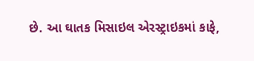છે. આ ઘાતક મિસાઇલ એરસ્ટ્રાઇકમાં કાફે,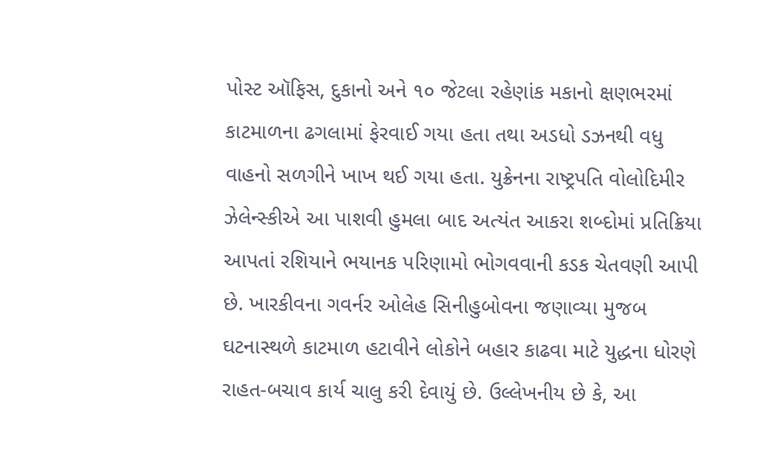પોસ્ટ ઑફિસ, દુકાનો અને ૧૦ જેટલા રહેણાંક મકાનો ક્ષણભરમાં કાટમાળના ઢગલામાં ફેરવાઈ ગયા હતા તથા અડધો ડઝનથી વધુ વાહનો સળગીને ખાખ થઈ ગયા હતા. યુક્રેનના રાષ્ટ્રપતિ વોલોદિમીર ઝેલેન્સ્કીએ આ પાશવી હુમલા બાદ અત્યંત આકરા શબ્દોમાં પ્રતિક્રિયા આપતાં રશિયાને ભયાનક પરિણામો ભોગવવાની કડક ચેતવણી આપી છે. ખારકીવના ગવર્નર ઓલેહ સિનીહુબોવના જણાવ્યા મુજબ ઘટનાસ્થળે કાટમાળ હટાવીને લોકોને બહાર કાઢવા માટે યુદ્ધના ધોરણે રાહત-બચાવ કાર્ય ચાલુ કરી દેવાયું છે. ઉલ્લેખનીય છે કે, આ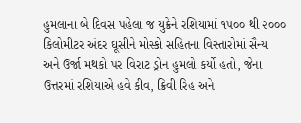હુમલાના બે દિવસ પહેલા જ યુક્રેને રશિયામાં ૧૫૦૦ થી ૨૦૦૦ કિલોમીટર અંદર ઘૂસીને મોસ્કો સહિતના વિસ્તારોમાં સૈન્ય અને ઉર્જા મથકો પર વિરાટ ડ્રોન હુમલો કર્યો હતો, જેના ઉત્તરમાં રશિયાએ હવે કીવ, ક્રિવી રિહ અને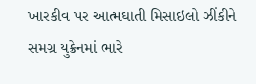ખારકીવ પર આત્મઘાતી મિસાઇલો ઝીંકીને સમગ્ર યુક્રેનમાં ભારે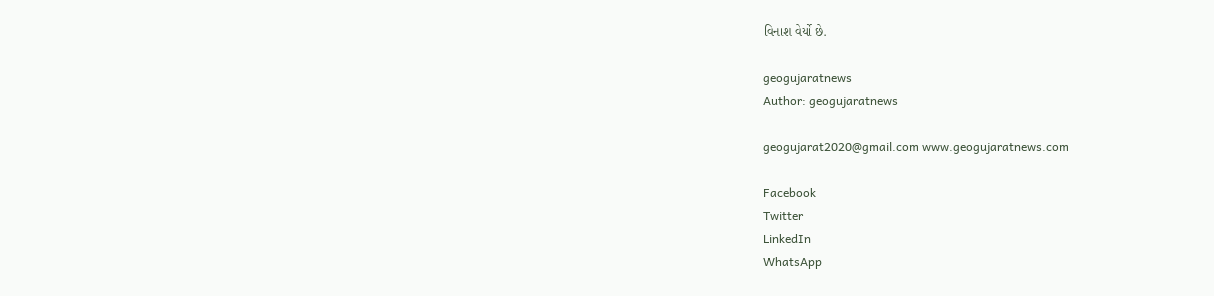વિનાશ વેર્યો છે.

geogujaratnews
Author: geogujaratnews

geogujarat2020@gmail.com www.geogujaratnews.com

Facebook
Twitter
LinkedIn
WhatsApp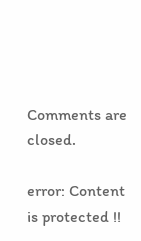Comments are closed.

error: Content is protected !!